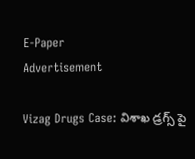E-Paper
Advertisement

Vizag Drugs Case: విశాఖ డ్రగ్స్ పై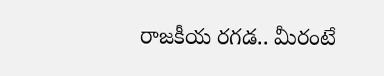రాజకీయ రగడ.. మీరంటే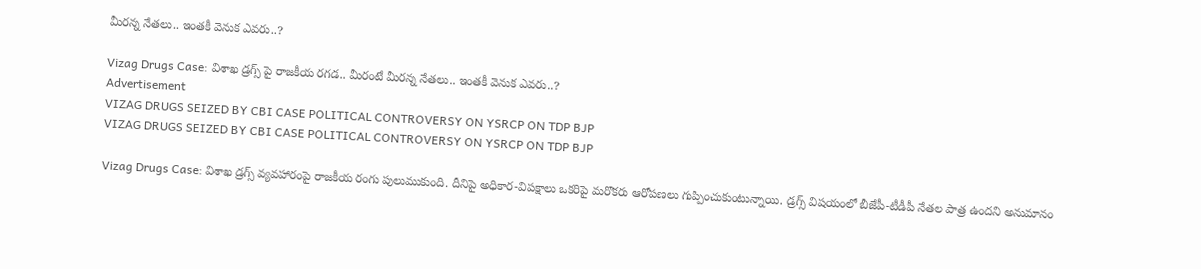మీరన్న నేతలు.. ఇంతకీ వెనుక ఎవరు..?

Vizag Drugs Case: విశాఖ డ్రగ్స్ పై రాజకీయ రగడ.. మీరంటే మీరన్న నేతలు.. ఇంతకీ వెనుక ఎవరు..?
Advertisement
VIZAG DRUGS SEIZED BY CBI CASE POLITICAL CONTROVERSY ON YSRCP ON TDP BJP
VIZAG DRUGS SEIZED BY CBI CASE POLITICAL CONTROVERSY ON YSRCP ON TDP BJP

Vizag Drugs Case: విశాఖ డ్రగ్స్ వ్యవహారంపై రాజకీయ రంగు పులుముకుంది. దీనిపై అధికార-విపక్షాలు ఒకరిపై మరొకరు ఆరోపణలు గుప్పించుకుంటున్నాయి. డ్రగ్స్ విషయంలో బీజేపీ-టీడీపీ నేతల పాత్ర ఉందని అనుమానం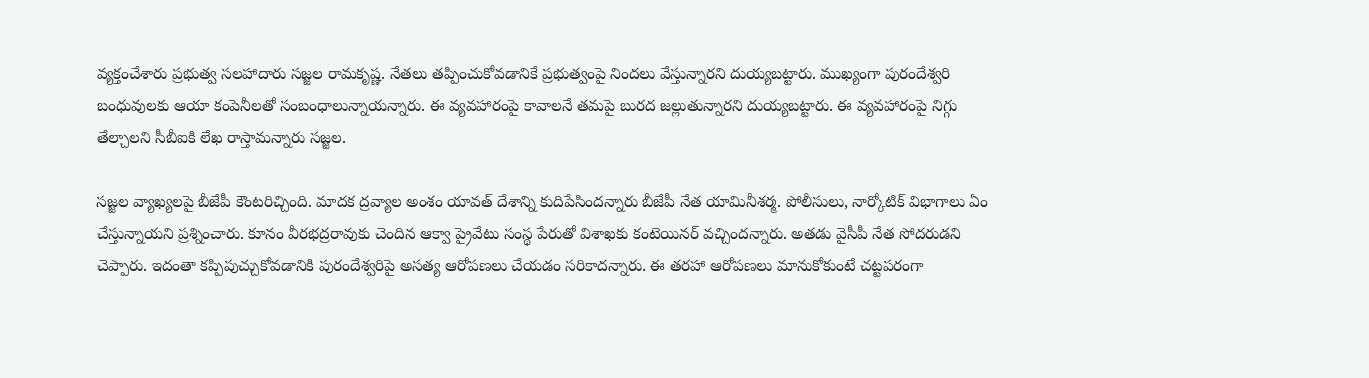వ్యక్తంచేశారు ప్రభుత్వ సలహాదారు సజ్జల రామకృష్ణ. నేతలు తప్పించుకోవడానికే ప్రభుత్వంపై నిందలు వేస్తున్నారని దుయ్యబట్టారు. ముఖ్యంగా పురందేశ్వరి బంధువులకు ఆయా కంపెనీలతో సంబంధాలున్నాయన్నారు. ఈ వ్యవహారంపై కావాలనే తమపై బురద జల్లుతున్నారని దుయ్యబట్టారు. ఈ వ్యవహారంపై నిగ్గు తేల్చాలని సీబీఐకి లేఖ రాస్తామన్నారు సజ్జల.

సజ్జల వ్యాఖ్యలపై బీజేపీ కౌంటరిచ్చింది. మాదక ద్రవ్యాల అంశం యావత్ దేశాన్ని కుదిపేసిందన్నారు బీజేపీ నేత యామినీశర్మ. పోలీసులు, నార్కోటిక్ విభాగాలు ఏం చేస్తున్నాయని ప్రశ్నించారు. కూనం వీరభద్రరావుకు చెందిన ఆక్వా ప్రైవేటు సంస్థ పేరుతో విశాఖకు కంటెయినర్ వచ్చిందన్నారు. అతడు వైసీపీ నేత సోదరుడని చెప్పారు. ఇదంతా కప్పిపుచ్చుకోవడానికి పురందేశ్వరిపై అసత్య ఆరోపణలు చేయడం సరికాదన్నారు. ఈ తరహా ఆరోపణలు మానుకోకుంటే చట్టపరంగా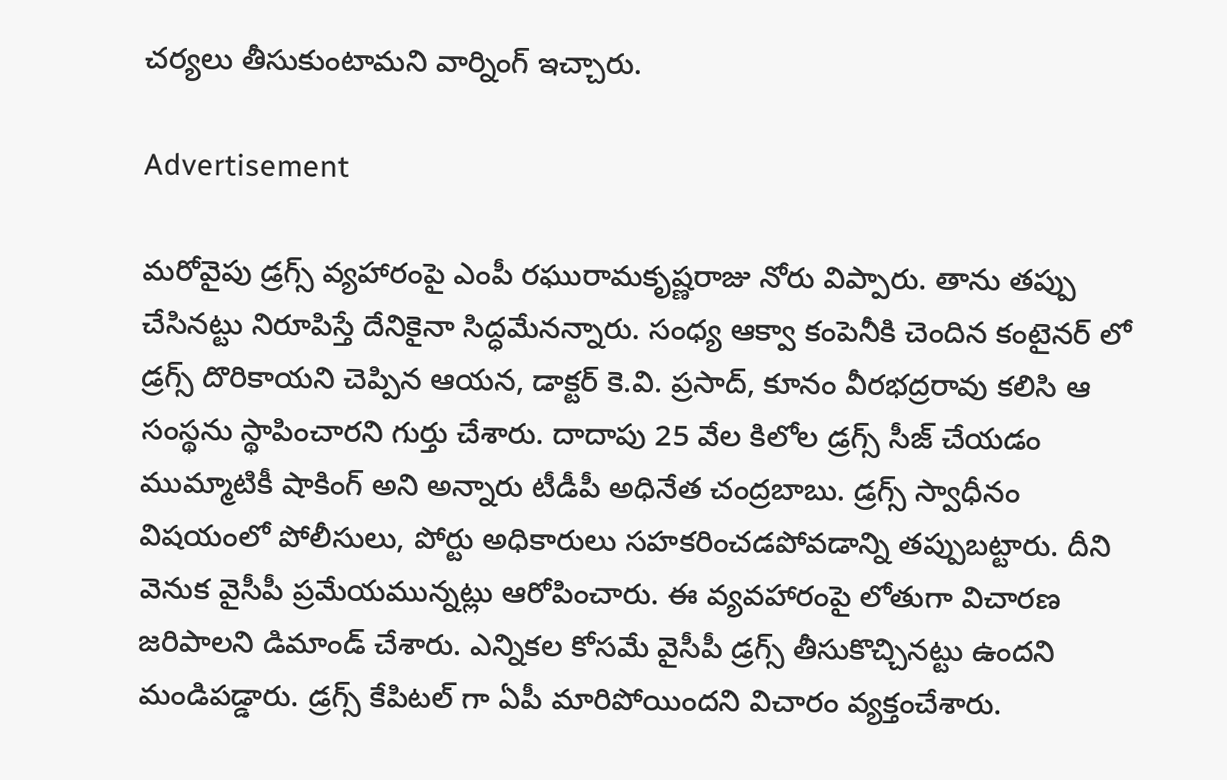చర్యలు తీసుకుంటామని వార్నింగ్ ఇచ్చారు.

Advertisement

మరోవైపు డ్రగ్స్ వ్యహారంపై ఎంపీ రఘురామకృష్ణరాజు నోరు విప్పారు. తాను తప్పు చేసినట్టు నిరూపిస్తే దేనికైనా సిద్ధమేనన్నారు. సంధ్య ఆక్వా కంపెనీకి చెందిన కంటైనర్ లో డ్రగ్స్ దొరికాయని చెప్పిన ఆయన, డాక్టర్ కె.వి. ప్రసాద్, కూనం వీరభద్రరావు కలిసి ఆ సంస్థను స్థాపించారని గుర్తు చేశారు. దాదాపు 25 వేల కిలోల డ్రగ్స్ సీజ్ చేయడం ముమ్మాటికీ షాకింగ్ అని అన్నారు టీడీపీ అధినేత చంద్రబాబు. డ్రగ్స్ స్వాధీనం విషయంలో పోలీసులు, పోర్టు అధికారులు సహకరించడపోవడాన్ని తప్పుబట్టారు. దీని వెనుక వైసీపీ ప్రమేయమున్నట్లు ఆరోపించారు. ఈ వ్యవహారంపై లోతుగా విచారణ జరిపాలని డిమాండ్ చేశారు. ఎన్నికల కోసమే వైసీపీ డ్రగ్స్ తీసుకొచ్చినట్టు ఉందని మండిపడ్డారు. డ్రగ్స్ కేపిటల్ గా ఏపీ మారిపోయిందని విచారం వ్యక్తంచేశారు.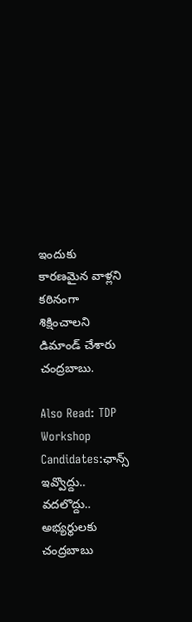ఇందుకు కారణమైన వాళ్లని కఠినంగా శిక్షించాలని డిమాండ్ చేశారు చంద్రబాబు.

Also Read: TDP Workshop Candidates:ఛాన్స్ ఇవ్వొద్దు.. వదలొద్దు.. అభ్యర్థులకు చంద్రబాబు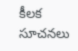కీలక సూచనలు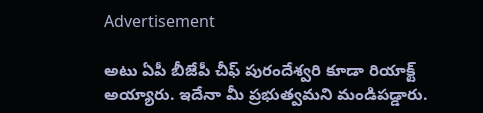Advertisement

అటు ఏపీ బీజేపీ చీఫ్ పురందేశ్వరి కూడా రియాక్ట్ అయ్యారు. ఇదేనా మీ ప్రభుత్వమని మండిపడ్డారు.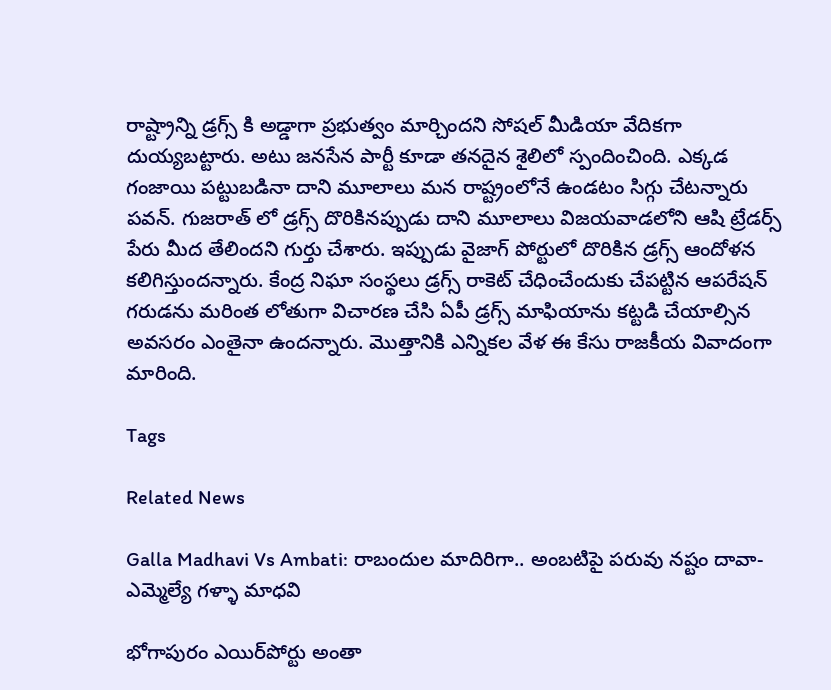రాష్ట్రాన్ని డ్రగ్స్ కి అడ్డాగా ప్రభుత్వం మార్చిందని సోషల్ మీడియా వేదికగా దుయ్యబట్టారు. అటు జనసేన పార్టీ కూడా తనదైన శైలిలో స్పందించింది. ఎక్కడ గంజాయి పట్టుబడినా దాని మూలాలు మన రాష్ట్రంలోనే ఉండటం సిగ్గు చేటన్నారు పవన్. గుజరాత్ లో డ్రగ్స్ దొరికినప్పుడు దాని మూలాలు విజయవాడలోని ఆషి ట్రేడర్స్ పేరు మీద తేలిందని గుర్తు చేశారు. ఇప్పుడు వైజాగ్ పోర్టులో దొరికిన డ్రగ్స్ ఆందోళన కలిగిస్తుందన్నారు. కేంద్ర నిఘా సంస్థలు డ్రగ్స్ రాకెట్ చేధించేందుకు చేపట్టిన ఆపరేషన్ గరుడను మరింత లోతుగా విచారణ చేసి ఏపీ డ్రగ్స్ మాఫియాను కట్టడి చేయాల్సిన అవసరం ఎంతైనా ఉందన్నారు. మొత్తానికి ఎన్నికల వేళ ఈ కేసు రాజకీయ వివాదంగా మారింది.

Tags

Related News

Galla Madhavi Vs Ambati: రాబందుల మాదిరిగా.. అంబటిపై పరువు నష్టం దావా- ఎమ్మెల్యే గళ్ళా మాధవి

భోగాపురం ఎయిర్‌పోర్టు అంతా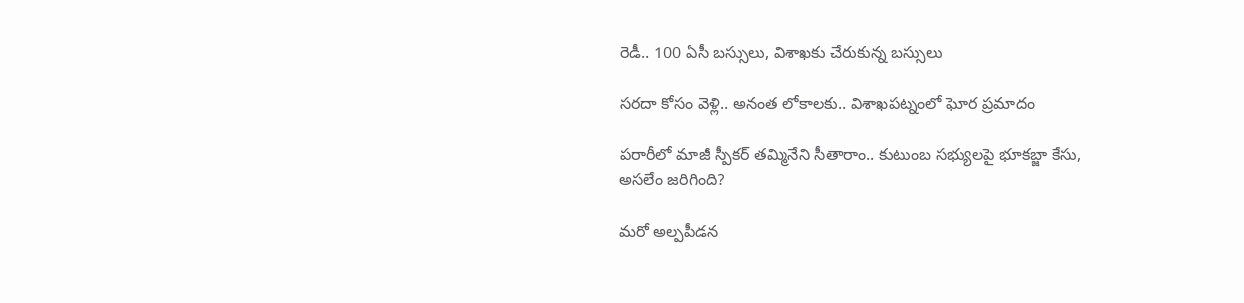రెడీ.. 100 ఏసీ బస్సులు, విశాఖకు చేరుకున్న బస్సులు

సరదా కోసం వెళ్లి.. అనంత లోకాలకు.. విశాఖపట్నంలో ఘోర ప్రమాదం

పరారీలో మాజీ స్పీకర్ తమ్మినేని సీతారాం.. కుటుంబ సభ్యులపై భూకబ్జా కేసు, అసలేం జరిగింది?

మరో అల్పపీడన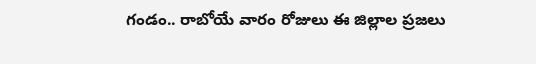గండం.. రాబోయే వారం రోజులు ఈ జిల్లాల ప్రజలు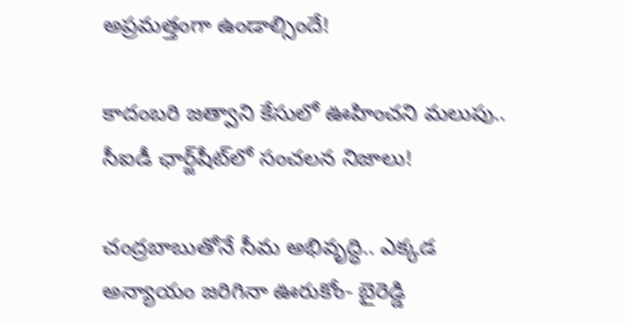అప్రమత్తంగా ఉండాల్సిందే!

కాదంబరి జత్వాని కేసులో ఊహించని మలుపు.. సీఐడీ ఛార్జ్‌షీట్‌లో సంచలన నిజాలు!

చంద్రబాబుతోనే సీమ అభివృద్ధి.. ఎక్కడ అన్యాయం జరిగినా ఊరుకోం- బైరెడ్డి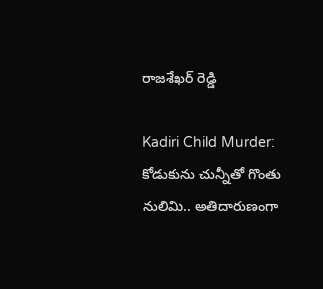రాజశేఖర్ రెడ్డి

Kadiri Child Murder: కోడుకును చున్నీతో గొంతు నులిమి.. అతిదారుణంగా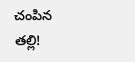చంపిన తల్లి!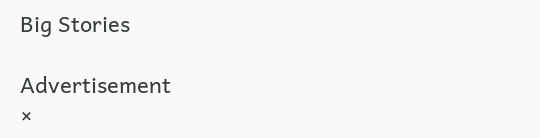Big Stories

Advertisement
×